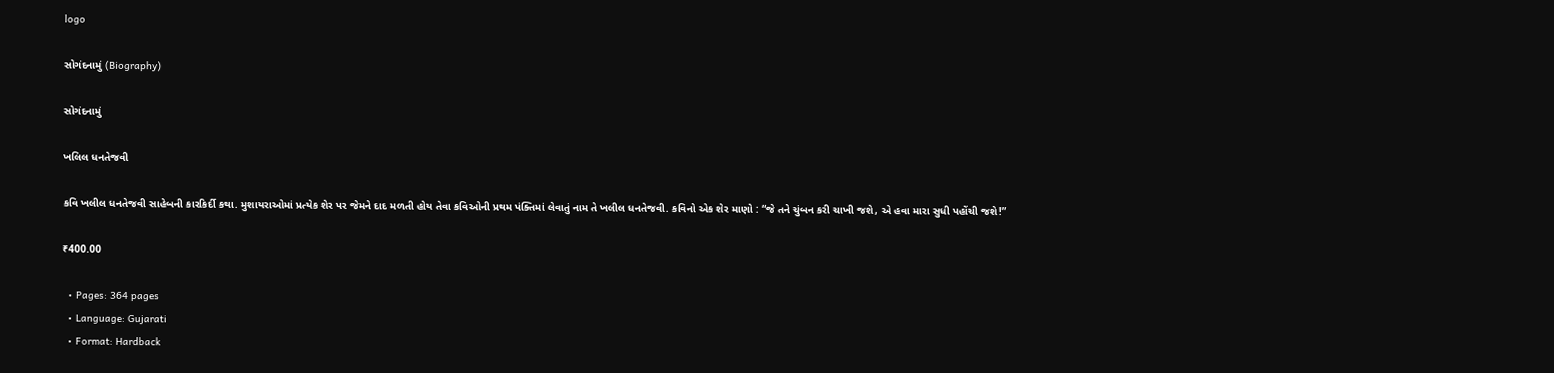logo

સોગંદનામું (Biography)

સોગંદનામું

ખલિલ ધનતેજવી

કવિ ખલીલ ધનતેજવી સાહેબની કારકિર્દી કથા. મુશાયરાઓમાં પ્રત્યેક શેર પર જેમને દાદ મળતી હોય તેવા કવિઓની પ્રથમ પંક્તિમાં લેવાતું નામ તે ખલીલ ધનતેજવી. કવિનો એક શેર માણો : “જે તને ચુંબન કરી ચાખી જશે, એ હવા મારા સુધી પહોંચી જશે!”

₹400.00

  • Pages: 364 pages
  • Language: Gujarati
  • Format: Hardback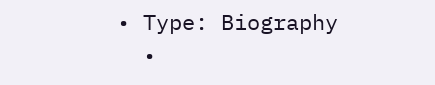• Type: Biography
  •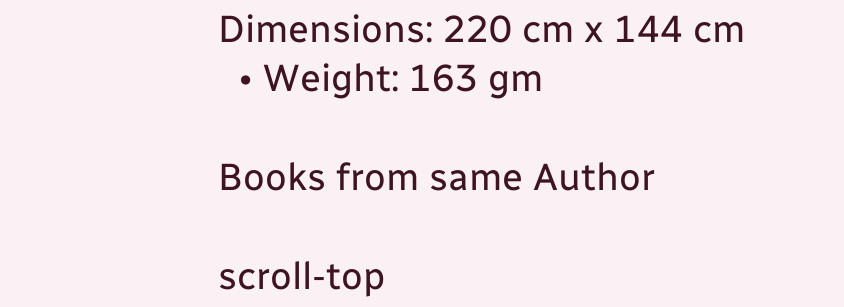Dimensions: 220 cm x 144 cm
  • Weight: 163 gm

Books from same Author

scroll-top